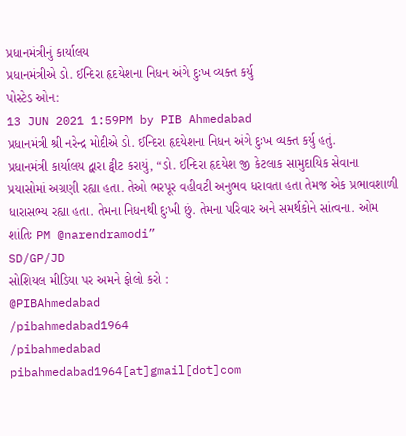પ્રધાનમંત્રીનું કાર્યાલય
પ્રધાનમંત્રીએ ડો. ઈન્દિરા હૃદયેશના નિધન અંગે દુઃખ વ્યક્ત કર્યુ
પોસ્ટેડ ઓન:
13 JUN 2021 1:59PM by PIB Ahmedabad
પ્રધાનમંત્રી શ્રી નરેન્દ્ર મોદીએ ડો. ઈન્દિરા હૃદયેશના નિધન અંગે દુઃખ વ્યક્ત કર્યુ હતું.
પ્રધાનમંત્રી કાર્યાલય દ્વારા ટ્વીટ કરાયું, “ડો. ઈન્દિરા હૃદયેશ જી કેટલાક સામુદાયિક સેવાના પ્રયાસોમાં અગ્રણી રહ્યા હતા. તેઓ ભરપૂર વહીવટી અનુભવ ધરાવતા હતા તેમજ એક પ્રભાવશાળી ધારાસભ્ય રહ્યા હતા. તેમના નિધનથી દુઃખી છું. તેમના પરિવાર અને સમર્થકોને સાંત્વના. ઓમ શાંતિઃ PM @narendramodi”
SD/GP/JD
સોશિયલ મીડિયા પર અમને ફોલો કરો :
@PIBAhmedabad
/pibahmedabad1964
/pibahmedabad
pibahmedabad1964[at]gmail[dot]com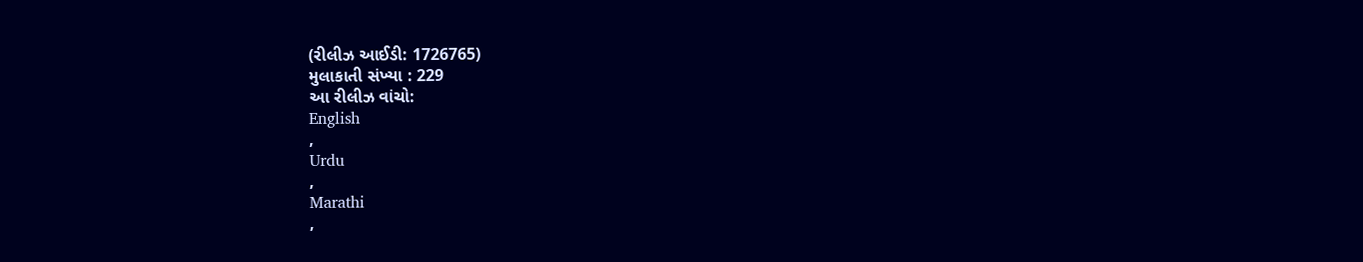(રીલીઝ આઈડી: 1726765)
મુલાકાતી સંખ્યા : 229
આ રીલીઝ વાંચો:
English
,
Urdu
,
Marathi
,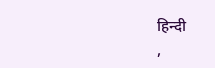हिन्दी
,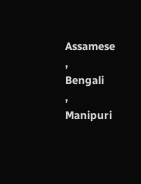Assamese
,
Bengali
,
Manipuri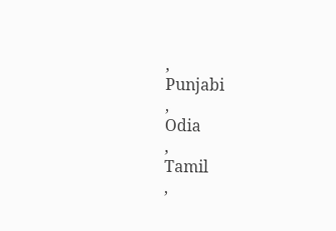,
Punjabi
,
Odia
,
Tamil
,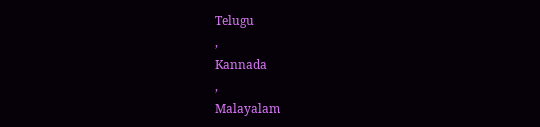Telugu
,
Kannada
,
Malayalam